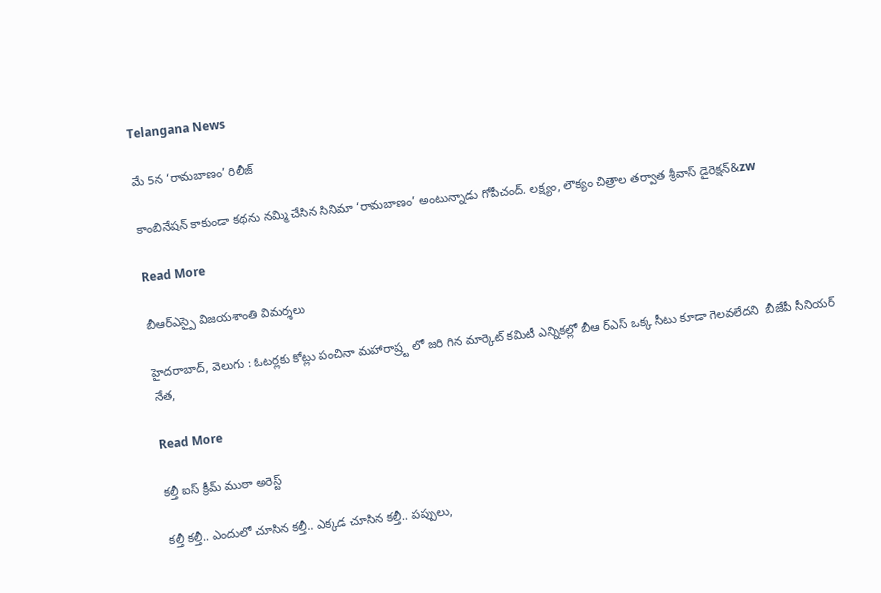Telangana News

మే 5న ‘రామబాణం’ రిలీజ్

కాంబినేషన్ కాకుండా కథను నమ్మి చేసిన సినిమా ‘రామబాణం’ అంటున్నాడు గోపీచంద్. లక్ష్యం, లౌక్యం చిత్రాల తర్వాత శ్రీవాస్ డైరెక్షన్‌‌&zw

Read More

బీఆర్ఎస్పై విజయశాంతి విమర్శలు

హైదరాబాద్, వెలుగు : ఓటర్లకు కోట్లు పంచినా మహారాష్ర్ట లో జరి గిన మార్కెట్ కమిటీ ఎన్నికల్లో బీఆ ర్ఎస్ ఒక్క సీటు కూడా గెలవలేదని  బీజేపీ సీనియర్ నేత,

Read More

కల్తీ ఐస్ క్రీమ్ ముఠా అరెస్ట్

కల్తీ కల్తీ.. ఎందులో చూసిన కల్తీ.. ఎక్కడ చూసిన కల్తీ.. పప్పులు,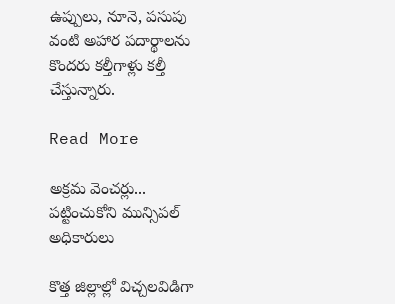ఉప్పులు, నూనె, పసుపు వంటి అహార పదార్థాలను కొందరు కల్తీగాళ్లు కల్తీ చేస్తున్నారు.

Read More

అక్రమ వెంచర్లు... పట్టించుకోని మున్సిపల్ అధికారులు

కొత్త జిల్లాల్లో విచ్చలవిడిగా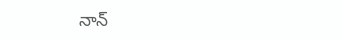నాన్‌‌‌‌‌‌‌‌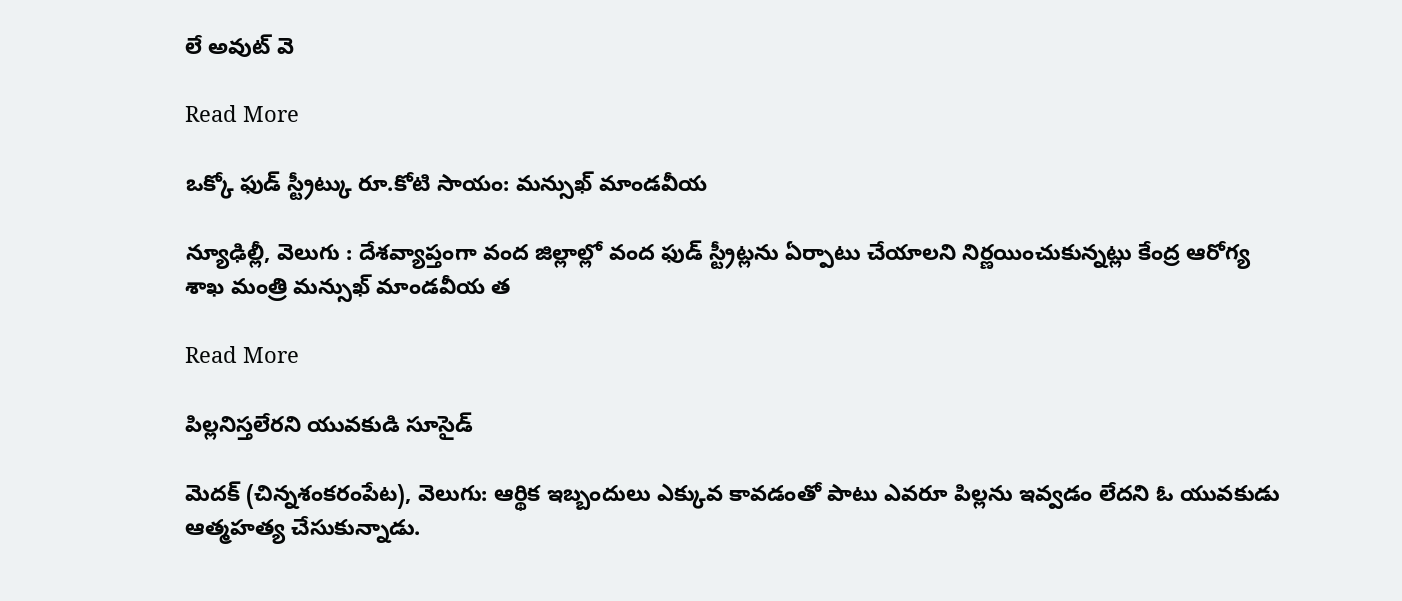లే అవుట్‌‌‌‌‌‌‌‌ వె

Read More

ఒక్కో ఫుడ్ స్ట్రీట్కు రూ.కోటి సాయం: మన్సుఖ్ మాండవీయ

న్యూఢిల్లీ, వెలుగు : దేశవ్యాప్తంగా వంద జిల్లాల్లో వంద ఫుడ్ స్ట్రీట్లను ఏర్పాటు చేయాలని నిర్ణయించుకున్నట్లు కేంద్ర ఆరోగ్య శాఖ మంత్రి మన్సుఖ్ మాండవీయ త

Read More

పిల్లనిస్తలేరని యువకుడి సూసైడ్

మెదక్ (చిన్నశంకరంపేట), వెలుగు: ఆర్థిక ఇబ్బందులు ఎక్కువ కావడంతో పాటు ఎవరూ పిల్లను ఇవ్వడం లేదని ఓ యువకుడు ఆత్మహత్య చేసుకున్నాడు.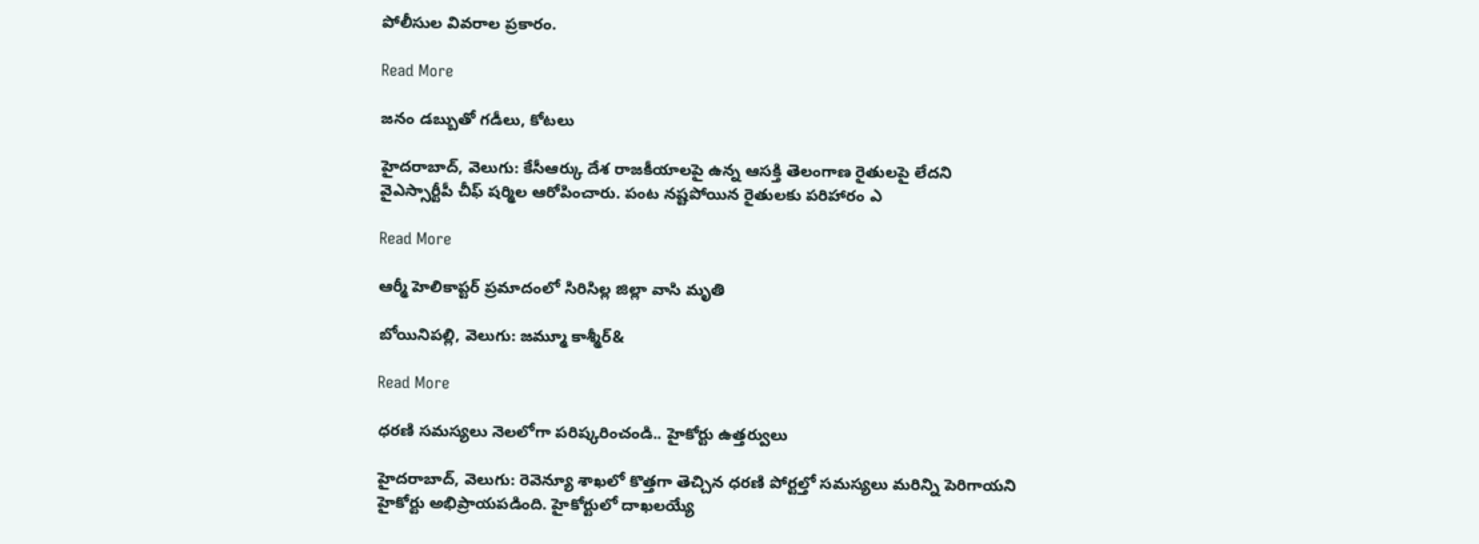పోలీసుల వివరాల ప్రకారం.

Read More

జనం డబ్బుతో గడీలు, కోటలు

హైదరాబాద్, వెలుగు: కేసీఆర్కు దేశ రాజకీయాలపై ఉన్న ఆసక్తి తెలంగాణ రైతులపై లేదని వైఎస్సార్టీపీ చీఫ్ షర్మిల ఆరోపించారు. పంట నష్టపోయిన రైతులకు పరిహారం ఎ

Read More

ఆర్మీ హెలికాప్టర్ ప్రమాదంలో సిరిసిల్ల జిల్లా వాసి మృతి

బోయినిపల్లి, వెలుగు: జమ్మూ కాశ్మీర్‌‌‌‌‌‌‌‌‌‌‌‌‌‌‌‌‌‌‌&

Read More

ధరణి సమస్యలు నెలలోగా పరిష్కరించండి.. హైకోర్టు ఉత్తర్వులు

హైదరాబాద్, వెలుగు: రెవెన్యూ శాఖలో కొత్తగా తెచ్చిన ధరణి పోర్టల్తో సమస్యలు మరిన్ని పెరిగాయని హైకోర్టు అభిప్రాయపడింది. హైకోర్టులో దాఖలయ్యే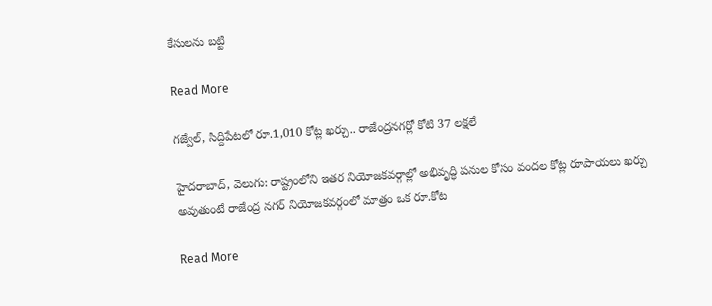కేసులను బట్టి

Read More

గజ్వేల్, సిద్దిపేటలో రూ.1,010 కోట్ల ఖర్చు.. రాజేంద్రనగర్లో కోటి 37 లక్షలే

హైదరాబాద్, వెలుగు: రాష్ట్రంలోని ఇతర నియోజకవర్గాల్లో అభివృద్ధి పనుల కోసం వందల కోట్ల రూపాయలు ఖర్చు అవుతుంటే రాజేంద్ర నగర్ నియోజకవర్గంలో మాత్రం ఒక రూ.కోట

Read More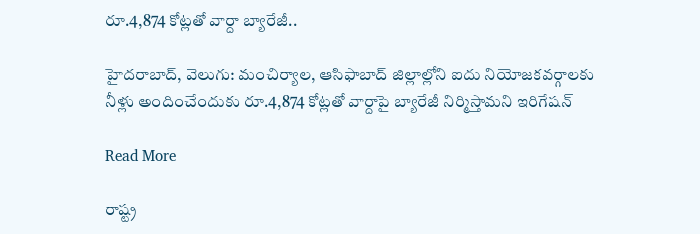రూ.4,874 కోట్లతో వార్దా బ్యారేజీ..

హైదరాబాద్, వెలుగు: మంచిర్యాల, ఆసిఫాబాద్ జిల్లాల్లోని ఐదు నియోజకవర్గాలకు నీళ్లు అందించేందుకు రూ.4,874 కోట్లతో వార్దాపై బ్యారేజీ నిర్మిస్తామని ఇరిగేషన్

Read More

రాష్ట్ర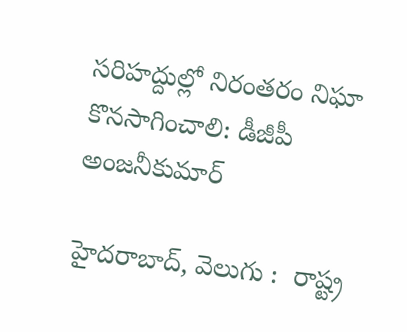సరిహద్దుల్లో నిరంతరం నిఘా కొనసాగించాలి: డీజీపీ అంజనీకుమార్‌

హైదరాబాద్‌‌‌‌‌‌‌‌‌‌‌‌‌‌‌‌, వెలుగు :  రాష్ట్ర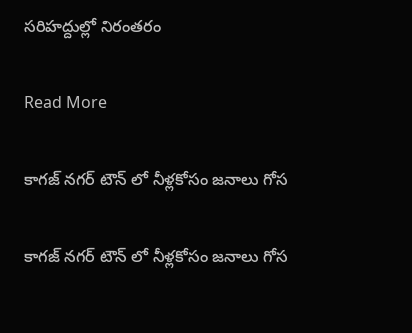సరిహద్దుల్లో నిరంతరం

Read More

కాగజ్ నగర్ టౌన్ లో నీళ్లకోసం జనాలు గోస

కాగజ్ నగర్ టౌన్ లో నీళ్లకోసం జనాలు గోస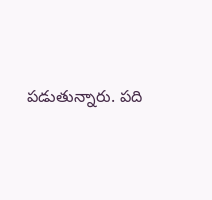పడుతున్నారు. పది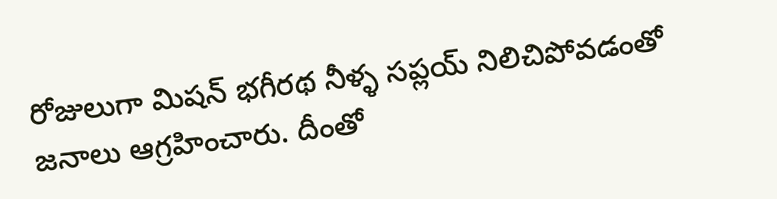రోజులుగా మిషన్ భగీరథ నీళ్ళ సప్లయ్ నిలిచిపోవడంతో జనాలు ఆగ్రహించారు. దీంతో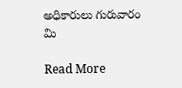అధికారులు గురువారం మి

Read More